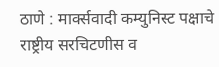ठाणे : मार्क्सवादी कम्युनिस्ट पक्षाचे राष्ट्रीय सरचिटणीस व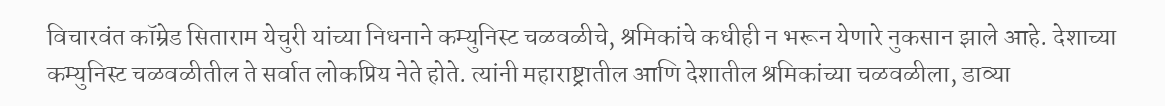विचारवंत कॉम्रेड सिताराम येचुरी यांच्या निधनाने कम्युनिस्ट चळवळीचे, श्रमिकांचे कधीही न भरून येणारे नुकसान झाले आहे. देशाच्या कम्युनिस्ट चळवळीतील ते सर्वात लोकप्रिय नेते होते. त्यांनी महाराष्ट्रातील आणि देशातील श्रमिकांच्या चळवळीला, डाव्या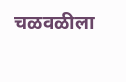चळवळीला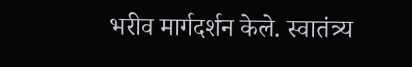भरीव मार्गदर्शन केले. स्वातंत्र्य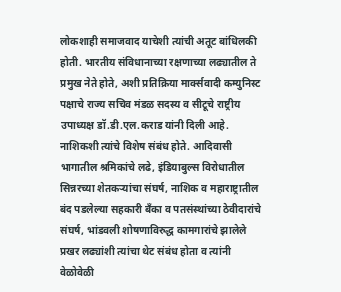लोकशाही समाजवाद याचेशी त्यांची अतूट बांधिलकी होती. भारतीय संविधानाच्या रक्षणाच्या लढ्यातील ते प्रमुख नेते होते, अशी प्रतिक्रिया मार्क्सवादी कम्युनिस्ट पक्षाचे राज्य सचिव मंडळ सदस्य व सीटूचे राष्ट्रीय उपाध्यक्ष डॉ.डी.एल.कराड यांनी दिली आहे.
नाशिकशी त्यांचे विशेष संबंध होते. आदिवासी भागातील श्रमिकांचे लढे, इंडियाबुल्स विरोधातील सिन्नरच्या शेतकऱ्यांचा संघर्ष, नाशिक व महाराष्ट्रातील बंद पडलेल्या सहकारी बँका व पतसंस्थांच्या ठेवीदारांचे संघर्ष, भांडवली शोषणाविरुद्ध कामगारांचे झालेले प्रखर लढ्यांशी त्यांचा थेट संबंध होता व त्यांनी वेळोवेळी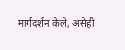मार्गदर्शन केले, असेही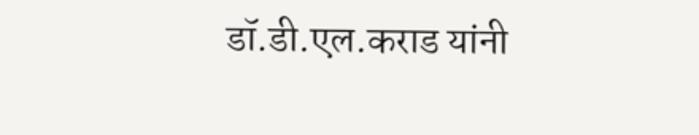डॉ.डी.एल.कराड यांनी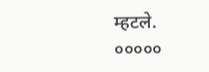म्हटले.
०००००